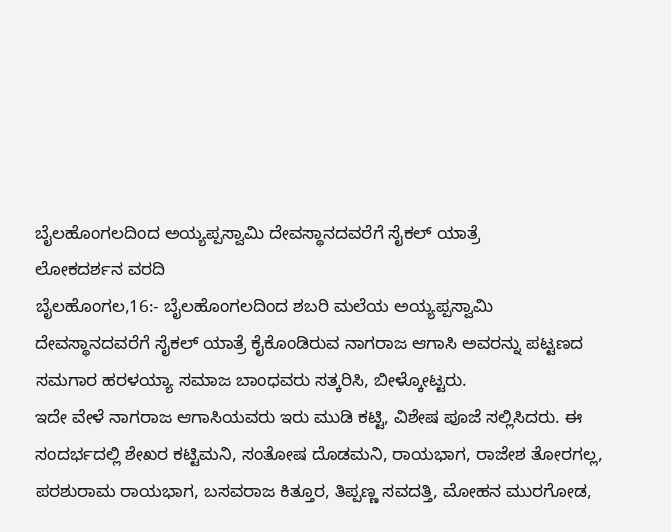ಬೈಲಹೊಂಗಲದಿಂದ ಅಯ್ಯಪ್ಪಸ್ವಾಮಿ ದೇವಸ್ಥಾನದವರೆಗೆ ಸೈಕಲ್ ಯಾತ್ರೆ
ಲೋಕದರ್ಶನ ವರದಿ
ಬೈಲಹೊಂಗಲ,16:- ಬೈಲಹೊಂಗಲದಿಂದ ಶಬರಿ ಮಲೆಯ ಅಯ್ಯಪ್ಪಸ್ವಾಮಿ ದೇವಸ್ಥಾನದವರೆಗೆ ಸೈಕಲ್ ಯಾತ್ರೆ ಕೈಕೊಂಡಿರುವ ನಾಗರಾಜ ಆಗಾಸಿ ಅವರನ್ನು ಪಟ್ಟಣದ ಸಮಗಾರ ಹರಳಯ್ಯಾ ಸಮಾಜ ಬಾಂಧವರು ಸತ್ಕರಿಸಿ, ಬೀಳ್ಕೋಟ್ಟರು.
ಇದೇ ವೇಳೆ ನಾಗರಾಜ ಆಗಾಸಿಯವರು ಇರು ಮುಡಿ ಕಟ್ಟಿ, ವಿಶೇಷ ಪೂಜೆ ಸಲ್ಲಿಸಿದರು. ಈ ಸಂದರ್ಭದಲ್ಲಿ ಶೇಖರ ಕಟ್ಟಿಮನಿ, ಸಂತೋಷ ದೊಡಮನಿ, ರಾಯಭಾಗ, ರಾಜೇಶ ತೋರಗಲ್ಲ, ಪರಶುರಾಮ ರಾಯಭಾಗ, ಬಸವರಾಜ ಕಿತ್ತೂರ, ತಿಪ್ಪಣ್ಣ ಸವದತ್ತಿ, ಮೋಹನ ಮುರಗೋಡ,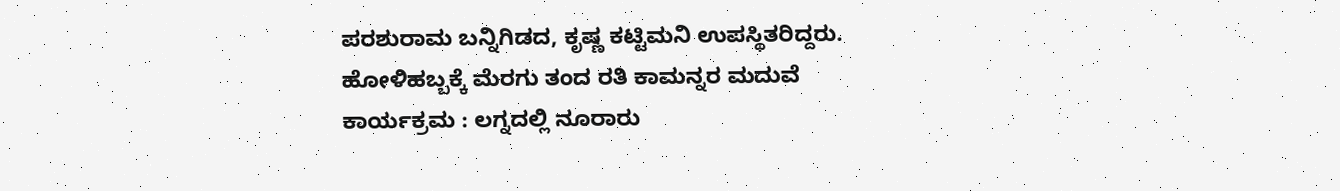ಪರಶುರಾಮ ಬನ್ನಿಗಿಡದ, ಕೃಷ್ಣ ಕಟ್ಟಿಮನಿ ಉಪಸ್ಥಿತರಿದ್ದರು.
ಹೋಳಿಹಬ್ಬಕ್ಕೆ ಮೆರಗು ತಂದ ರತಿ ಕಾಮನ್ನರ ಮದುವೆ ಕಾರ್ಯಕ್ರಮ : ಲಗ್ನದಲ್ಲಿ ನೂರಾರು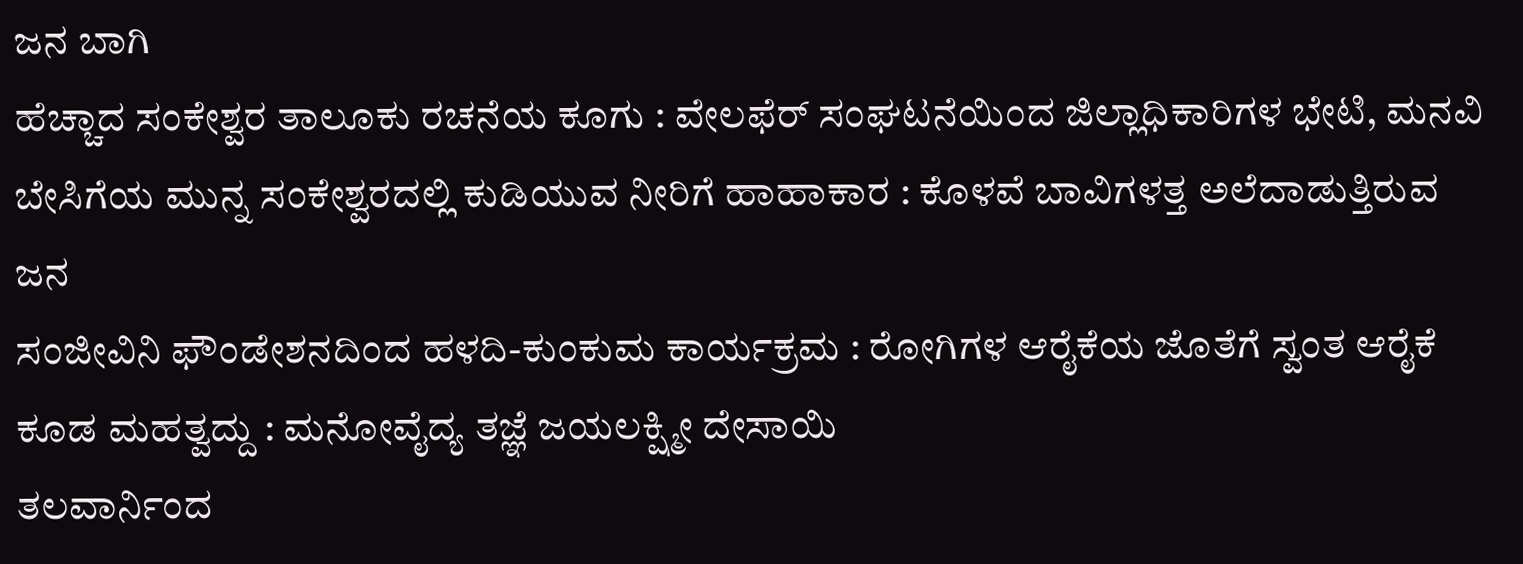ಜನ ಬಾಗಿ
ಹೆಚ್ಚಾದ ಸಂಕೇಶ್ವರ ತಾಲೂಕು ರಚನೆಯ ಕೂಗು : ವೇಲಫೆರ್ ಸಂಘಟನೆಯಿಂದ ಜಿಲ್ಲಾಧಿಕಾರಿಗಳ ಭೇಟಿ, ಮನವಿ
ಬೇಸಿಗೆಯ ಮುನ್ನ ಸಂಕೇಶ್ವರದಲ್ಲಿ ಕುಡಿಯುವ ನೀರಿಗೆ ಹಾಹಾಕಾರ : ಕೊಳವೆ ಬಾವಿಗಳತ್ತ ಅಲೆದಾಡುತ್ತಿರುವ ಜನ
ಸಂಜೀವಿನಿ ಫೌಂಡೇಶನದಿಂದ ಹಳದಿ-ಕುಂಕುಮ ಕಾರ್ಯಕ್ರಮ : ರೋಗಿಗಳ ಆರೈಕೆಯ ಜೊತೆಗೆ ಸ್ವಂತ ಆರೈಕೆ ಕೂಡ ಮಹತ್ವದ್ದು : ಮನೋವೈದ್ಯ ತಜ್ಞೆ ಜಯಲಕ್ಷ್ಮೀ ದೇಸಾಯಿ
ತಲವಾರ್ನಿಂದ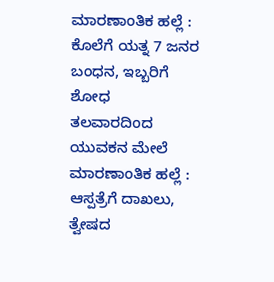ಮಾರಣಾಂತಿಕ ಹಲ್ಲೆ : ಕೊಲೆಗೆ ಯತ್ನ 7 ಜನರ ಬಂಧನ, ಇಬ್ಬರಿಗೆ ಶೋಧ
ತಲವಾರದಿಂದ ಯುವಕನ ಮೇಲೆ ಮಾರಣಾಂತಿಕ ಹಲ್ಲೆ : ಆಸ್ಪತ್ರೆಗೆ ದಾಖಲು, ತ್ವೇಷದ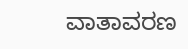ವಾತಾವರಣ